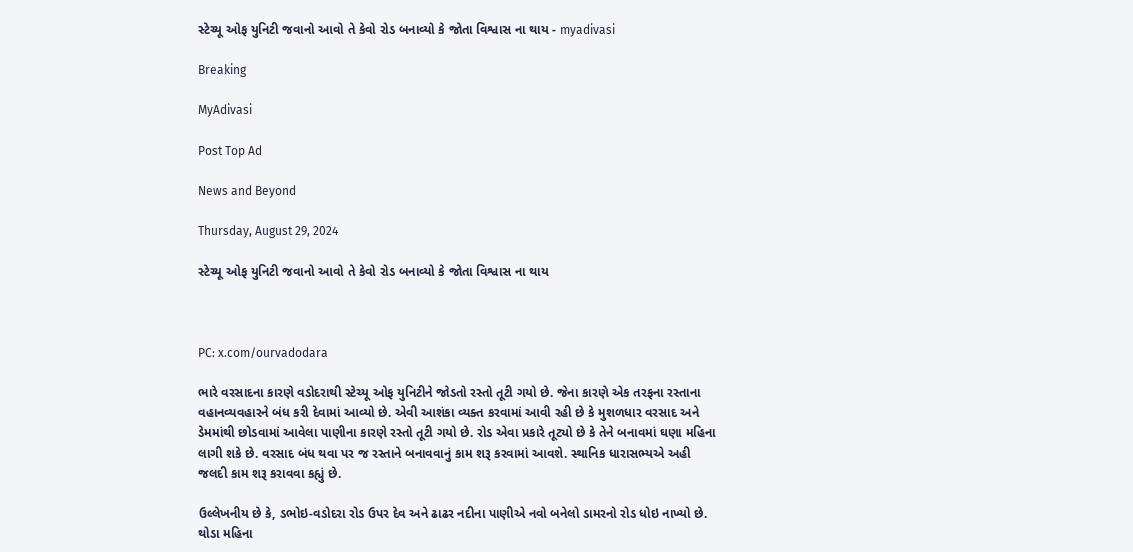સ્ટેચ્યૂ ઓફ યુનિટી જવાનો આવો તે કેવો રોડ બનાવ્યો કે જોતા વિશ્વાસ ના થાય - myadivasi

Breaking

MyAdivasi

Post Top Ad

News and Beyond

Thursday, August 29, 2024

સ્ટેચ્યૂ ઓફ યુનિટી જવાનો આવો તે કેવો રોડ બનાવ્યો કે જોતા વિશ્વાસ ના થાય



PC: x.com/ourvadodara

ભારે વરસાદના કારણે વડોદરાથી સ્ટેચ્યૂ ઓફ યુનિટીને જોડતો રસ્તો તૂટી ગયો છે. જેના કારણે એક તરફના રસ્તાના વહાનવ્યવહારને બંધ કરી દેવામાં આવ્યો છે. એવી આશંકા વ્યક્ત કરવામાં આવી રહી છે કે મુશળધાર વરસાદ અને ડેમમાંથી છોડવામાં આવેલા પાણીના કારણે રસ્તો તૂટી ગયો છે. રોડ એવા પ્રકારે તૂટ્યો છે કે તેને બનાવમાં ઘણા મહિના લાગી શકે છે. વરસાદ બંધ થવા પર જ રસ્તાને બનાવવાનું કામ શરૂ કરવામાં આવશે. સ્થાનિક ધારાસભ્યએ અહી જલદી કામ શરૂ કરાવવા કહ્યું છે.

ઉલ્લેખનીય છે કે, ડભોઇ-વડોદરા રોડ ઉપર દેવ અને ઢાઢર નદીના પાણીએ નવો બનેલો ડામરનો રોડ ધોઇ નાખ્યો છે. થોડા મહિના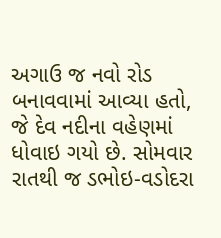અગાઉ જ નવો રોડ બનાવવામાં આવ્યા હતો, જે દેવ નદીના વહેણમાં ધોવાઇ ગયો છે. સોમવાર રાતથી જ ડભોઇ-વડોદરા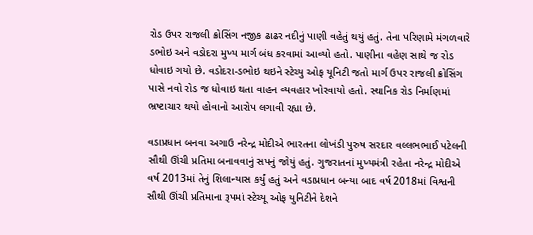રોડ ઉપર રાજલી ક્રોસિંગ નજીક ઢાઢર નદીનું પાણી વહેતું થયું હતું. તેના પરિણામે મંગળવારે ડભોઇ અને વડોદરા મુખ્ય માર્ગ બંધ કરવામાં આવ્યો હતો. પાણીના વહેણ સાથે જ રોડ ધોવાઇ ગયો છે. વડોદરા-ડભોઇ થઇને સ્ટેચ્યુ ઓફ યૂનિટી જતો માર્ગ ઉપર રાજલી ક્રોસિંગ પાસે નવો રોડ જ ધોવાઇ થતા વાહન વ્યવહાર ખોરવાયો હતો. સ્થાનિક રોડ નિર્માણમાં ભ્રષ્ટાચાર થયો હોવાનો આરોપ લગાવી રહ્યા છે.

વડાપ્રધાન બનવા અગાઉ નરેન્દ્ર મોદીએ ભારતના લોખંડી પુરુષ સરદાર વલ્લભભાઈ પટેલની સૌથી ઊંચી પ્રતિમા બનાવવાનું સપનું જોયું હતું. ગુજરાતનાં મુખ્યમંત્રી રહેતા નરેન્દ્ર મોદીએ વર્ષ 2013માં તેનું શિલાન્યાસ કર્યું હતું અને વડાપ્રધાન બન્યા બાદ વર્ષ 2018માં વિશ્વની સૌથી ઊંચી પ્રતિમાના રૂપમાં સ્ટેચ્યૂ ઓફ યુનિટીને દેશને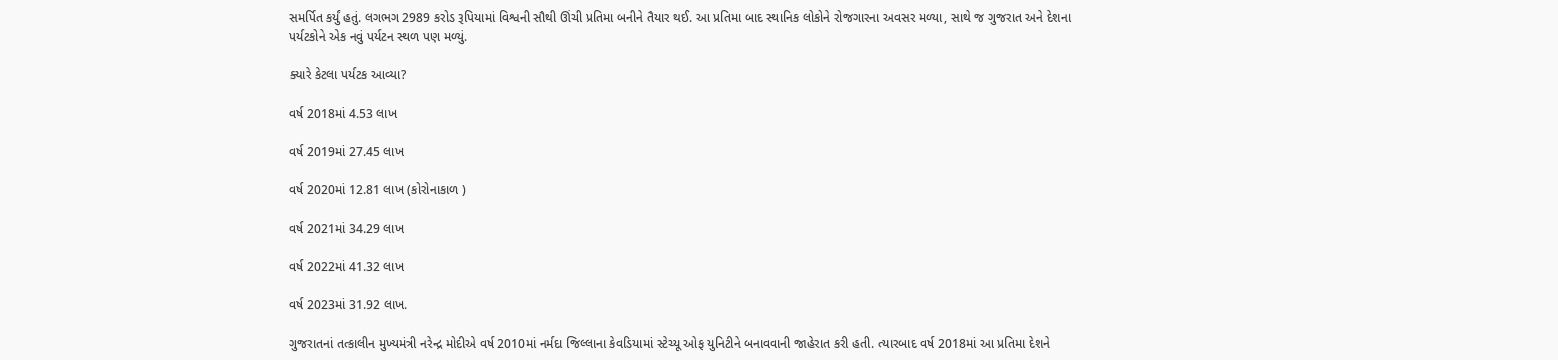સમર્પિત કર્યું હતું. લગભગ 2989 કરોડ રૂપિયામાં વિશ્વની સૌથી ઊંચી પ્રતિમા બનીને તૈયાર થઈ. આ પ્રતિમા બાદ સ્થાનિક લોકોને રોજગારના અવસર મળ્યા, સાથે જ ગુજરાત અને દેશના પર્યટકોને એક નવું પર્યટન સ્થળ પણ મળ્યું.

ક્યારે કેટલા પર્યટક આવ્યા?

વર્ષ 2018માં 4.53 લાખ

વર્ષ 2019માં 27.45 લાખ

વર્ષ 2020માં 12.81 લાખ (કોરોનાકાળ )

વર્ષ 2021માં 34.29 લાખ

વર્ષ 2022માં 41.32 લાખ

વર્ષ 2023માં 31.92 લાખ.

ગુજરાતનાં તત્કાલીન મુખ્યમંત્રી નરેન્દ્ર મોદીએ વર્ષ 2010માં નર્મદા જિલ્લાના કેવડિયામાં સ્ટેચ્યૂ ઓફ યુનિટીને બનાવવાની જાહેરાત કરી હતી. ત્યારબાદ વર્ષ 2018માં આ પ્રતિમા દેશને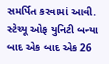સમર્પિત કરવામાં આવી. સ્ટેચ્યૂ ઓફ યુનિટી બન્યા બાદ એક બાદ એક 26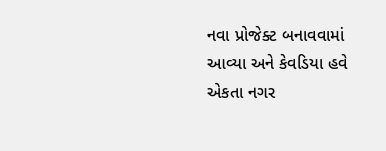નવા પ્રોજેક્ટ બનાવવામાં આવ્યા અને કેવડિયા હવે એકતા નગર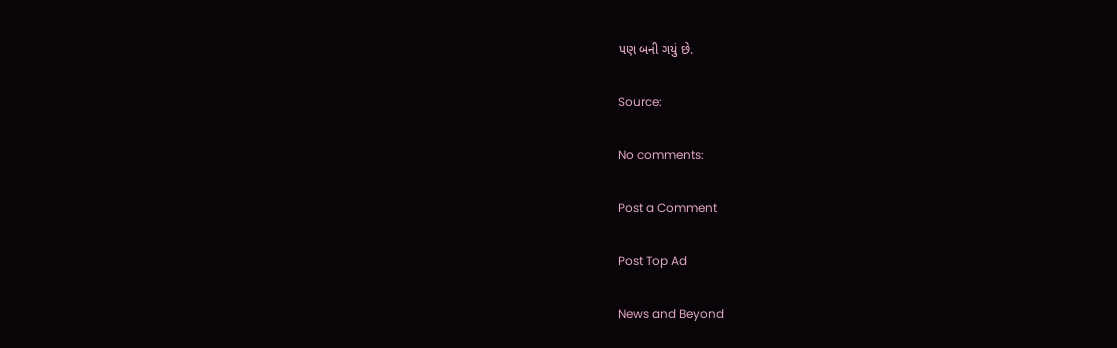પણ બની ગયું છે.

Source:

No comments:

Post a Comment

Post Top Ad

News and Beyond